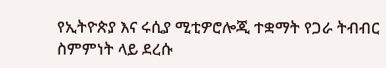የኢትዮጵያ እና ሩሲያ ሚቲዎሮሎጂ ተቋማት የጋራ ትብብር ስምምነት ላይ ደረሱ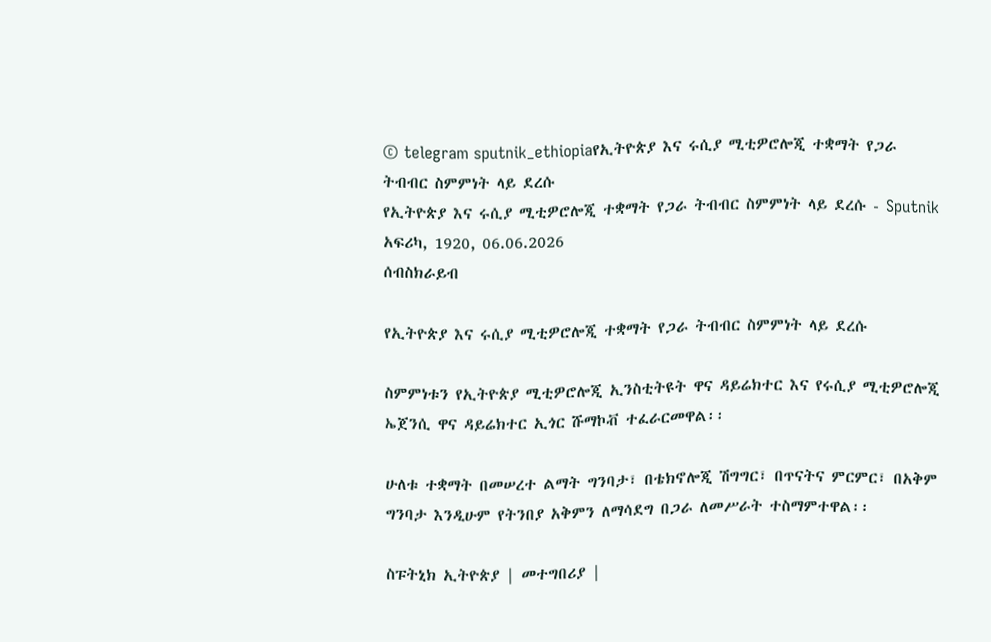© telegram sputnik_ethiopiaየኢትዮጵያ እና ሩሲያ ሚቲዎሮሎጂ ተቋማት የጋራ ትብብር ስምምነት ላይ ደረሱ
የኢትዮጵያ እና ሩሲያ ሚቲዎሮሎጂ ተቋማት የጋራ ትብብር ስምምነት ላይ ደረሱ - Sputnik አፍሪካ, 1920, 06.06.2026
ሰብስክራይብ

የኢትዮጵያ እና ሩሲያ ሚቲዎሮሎጂ ተቋማት የጋራ ትብብር ስምምነት ላይ ደረሱ

ስምምነቱን የኢትዮጵያ ሚቲዎሮሎጂ ኢንስቲትዩት ዋና ዳይሬክተር እና የሩሲያ ሚቲዎሮሎጂ ኤጀንሲ ዋና ዳይሬክተር ኢጎር ሹማኮቭ ተፈራርመዋል፡፡

ሁለቱ ተቋማት በመሠረተ ልማት ግንባታ፣ በቴክኖሎጂ ሽግግር፣ በጥናትና ምርምር፣ በአቅም ግንባታ እንዲሁም የትንበያ አቅምን ለማሳደግ በጋራ ለመሥራት ተስማምተዋል፡፡

ስፑትኒክ ኢትዮጵያ | መተግበሪያ |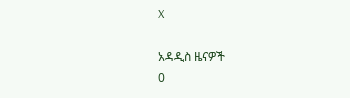X

አዳዲስ ዜናዎች
0